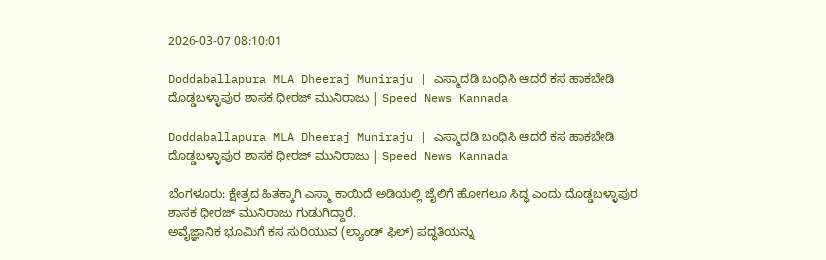2026-03-07 08:10:01

Doddaballapura MLA Dheeraj Muniraju | ಎಸ್ಮಾದಡಿ ಬಂಧಿಸಿ ಆದರೆ ಕಸ ಹಾಕಬೇಡಿ ದೊಡ್ಡಬಳ್ಳಾಪುರ ಶಾಸಕ ಧೀರಜ್ ಮುನಿರಾಜು | Speed News Kannada

Doddaballapura MLA Dheeraj Muniraju | ಎಸ್ಮಾದಡಿ ಬಂಧಿಸಿ ಆದರೆ ಕಸ ಹಾಕಬೇಡಿ ದೊಡ್ಡಬಳ್ಳಾಪುರ ಶಾಸಕ ಧೀರಜ್ ಮುನಿರಾಜು | Speed News Kannada

ಬೆಂಗಳೂರು: ಕ್ಷೇತ್ರದ ಹಿತಕ್ಕಾಗಿ ಎಸ್ಮಾ ಕಾಯಿದೆ ಅಡಿಯಲ್ಲಿ ಜೈಲಿಗೆ ಹೋಗಲೂ ಸಿದ್ಧ ಎಂದು ದೊಡ್ಡಬಳ್ಳಾಪುರ ಶಾಸಕ ಧೀರಜ್ ಮುನಿರಾಜು ಗುಡುಗಿದ್ದಾರೆ.
ಅವೈಜ್ಞಾನಿಕ ಭೂಮಿಗೆ ಕಸ ಸುರಿಯುವ (ಲ್ಯಾಂಡ್ ಫಿಲ್) ಪದ್ಧತಿಯನ್ನು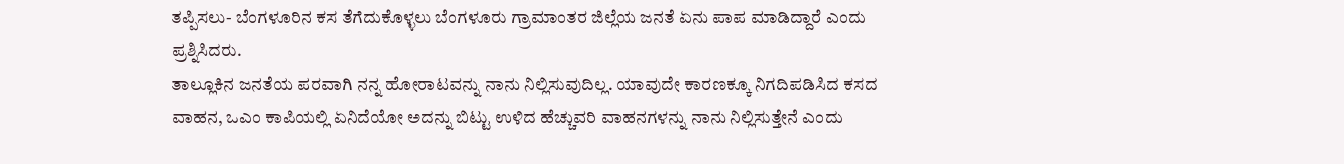ತಪ್ಪಿಸಲು- ಬೆಂಗಳೂರಿನ ಕಸ ತೆಗೆದುಕೊಳ್ಳಲು ಬೆಂಗಳೂರು ಗ್ರಾಮಾಂತರ ಜಿಲ್ಲೆಯ ಜನತೆ ಏನು ಪಾಪ ಮಾಡಿದ್ದಾರೆ ಎಂದು ಪ್ರಶ್ನಿಸಿದರು.
ತಾಲ್ಲೂಕಿನ ಜನತೆಯ ಪರವಾಗಿ ನನ್ನ ಹೋರಾಟವನ್ನು ನಾನು ನಿಲ್ಲಿಸುವುದಿಲ್ಲ. ಯಾವುದೇ ಕಾರಣಕ್ಕೂ ನಿಗದಿಪಡಿಸಿದ ಕಸದ ವಾಹನ, ಒಎಂ ಕಾಪಿಯಲ್ಲಿ ಏನಿದೆಯೋ ಅದನ್ನು ಬಿಟ್ಟು ಉಳಿದ ಹೆಚ್ಚುವರಿ ವಾಹನಗಳನ್ನು ನಾನು ನಿಲ್ಲಿಸುತ್ತೇನೆ ಎಂದು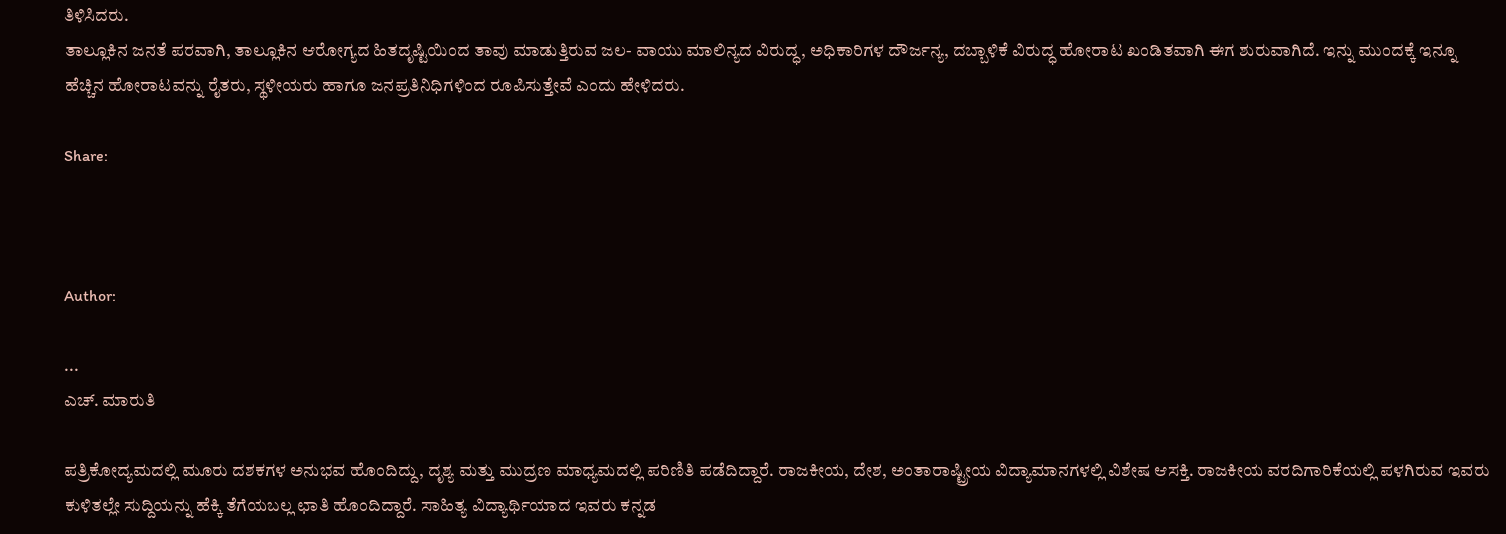ತಿಳಿಸಿದರು.
ತಾಲ್ಲೂಕಿನ ಜನತೆ ಪರವಾಗಿ, ತಾಲ್ಲೂಕಿನ ಆರೋಗ್ಯದ ಹಿತದೃಷ್ಟಿಯಿಂದ ತಾವು ಮಾಡುತ್ತಿರುವ ಜಲ- ವಾಯು ಮಾಲಿನ್ಯದ ವಿರುದ್ಧ, ಅಧಿಕಾರಿಗಳ ದೌರ್ಜನ್ಯ, ದಬ್ಬಾಳಿಕೆ ವಿರುದ್ಧ ಹೋರಾಟ ಖಂಡಿತವಾಗಿ ಈಗ ಶುರುವಾಗಿದೆ. ಇನ್ನು ಮುಂದಕ್ಕೆ ಇನ್ನೂ ಹೆಚ್ಚಿನ ಹೋರಾಟವನ್ನು ರೈತರು, ಸ್ಥಳೀಯರು ಹಾಗೂ ಜನಪ್ರತಿನಿಧಿಗಳಿಂದ ರೂಪಿಸುತ್ತೇವೆ ಎಂದು ಹೇಳಿದರು.

Share:



Author:

...
ಎಚ್‌. ಮಾರುತಿ

ಪತ್ರಿಕೋದ್ಯಮದಲ್ಲಿ ಮೂರು ದಶಕಗಳ ಅನುಭವ ಹೊಂದಿದ್ದು, ದೃಶ್ಯ ಮತ್ತು ಮುದ್ರಣ ಮಾಧ್ಯಮದಲ್ಲಿ ಪರಿಣಿತಿ ಪಡೆದಿದ್ದಾರೆ. ರಾಜಕೀಯ, ದೇಶ, ಅಂತಾರಾಷ್ಟ್ರೀಯ ವಿದ್ಯಾಮಾನಗಳಲ್ಲಿ ವಿಶೇಷ ಆಸಕ್ತಿ. ರಾಜಕೀಯ ವರದಿಗಾರಿಕೆಯಲ್ಲಿ ಪಳಗಿರುವ ಇವರು ಕುಳಿತಲ್ಲೇ ಸುದ್ದಿಯನ್ನು ಹೆಕ್ಕಿ ತೆಗೆಯಬಲ್ಲ ಛಾತಿ ಹೊಂದಿದ್ದಾರೆ. ಸಾಹಿತ್ಯ ವಿದ್ಯಾರ್ಥಿಯಾದ ಇವರು ಕನ್ನಡ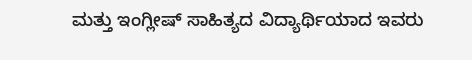ಮತ್ತು ಇಂಗ್ಲೀಷ್‌ ಸಾಹಿತ್ಯದ ವಿದ್ಯಾರ್ಥಿಯಾದ ಇವರು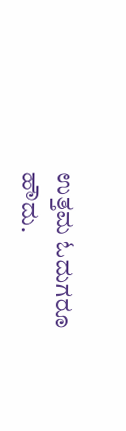ಉತ್ತಮ ಓದುಗರೂ ಹೌದು.